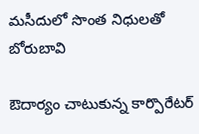మసీదులో సొంత నిధులతో బోరుబావి

ఔదార్యం చాటుకున్న కార్పొరేటర్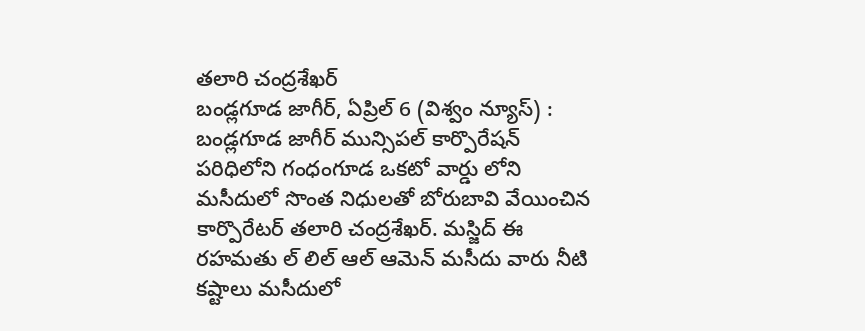తలారి చంద్రశేఖర్
బండ్లగూడ జాగీర్, ఏప్రిల్ 6 (విశ్వం న్యూస్) : బండ్లగూడ జాగీర్ మున్సిపల్ కార్పొరేషన్ పరిధిలోని గంధంగూడ ఒకటో వార్డు లోని మసీదులో సొంత నిధులతో బోరుబావి వేయించిన కార్పొరేటర్ తలారి చంద్రశేఖర్. మస్జిద్ ఈ రహమతు ల్ లిల్ ఆల్ ఆమెన్ మసీదు వారు నీటి కష్టాలు మసీదులో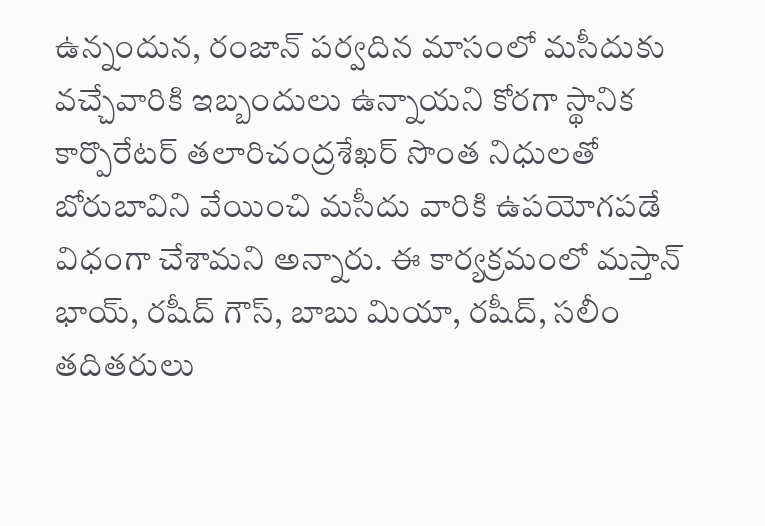ఉన్నందున, రంజాన్ పర్వదిన మాసంలో మసీదుకు వచ్చేవారికి ఇబ్బందులు ఉన్నాయని కోరగా స్థానిక కార్పొరేటర్ తలారిచంద్రశేఖర్ సొంత నిధులతో బోరుబావిని వేయించి మసీదు వారికి ఉపయోగపడే విధంగా చేశామని అన్నారు. ఈ కార్యక్రమంలో మస్తాన్ భాయ్, రషీద్ గౌస్, బాబు మియా, రషీద్, సలీం తదితరులు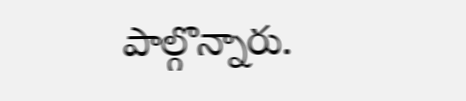పాల్గొన్నారు.